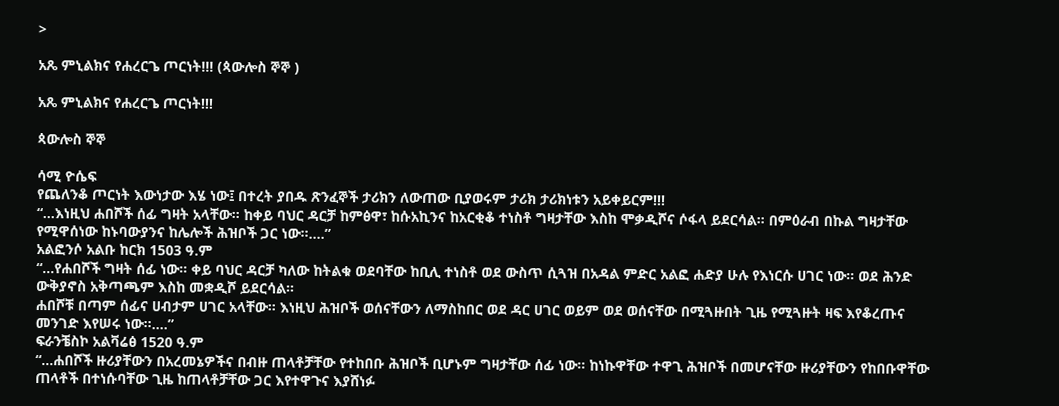>

አጼ ምኒልክና የሐረርጌ ጦርነት!!! (ጳውሎስ ኞኞ )

አጼ ምኒልክና የሐረርጌ ጦርነት!!!

ጳውሎስ ኞኞ

ሳሚ ዮሴፍ
የጨለንቆ ጦርነት እውነታው እሄ ነው፤ በተረት ያበዱ ጽንፈኞች ታሪክን ለውጠው ቢያወሩም ታሪክ ታሪክነቱን አይቀይርም!!!
“…እነዚህ ሐበሾች ሰፊ ግዛት አላቸው። ከቀይ ባህር ዳርቻ ከምፅዋ፣ ከሱአኪንና ከአርቂቆ ተነስቶ ግዛታቸው እስከ ሞቃዲሾና ሶፋላ ይደርሳል። በምዕራብ በኩል ግዛታቸው የሚዋሰነው ከኑባውያንና ከሌሎች ሕዝቦች ጋር ነው።….”
አልፎንሶ አልቡ ከርክ 1503 ዓ.ም
“…የሐበሾች ግዛት ሰፊ ነው። ቀይ ባህር ዳርቻ ካለው ከትልቁ ወደባቸው ከቢሊ ተነስቶ ወደ ውስጥ ሲጓዝ በአዳል ምድር አልፎ ሐድያ ሁሉ የእነርሱ ሀገር ነው። ወደ ሕንድ ውቅያኖስ አቅጣጫም እስከ መቋዲሾ ይደርሳል።
ሐበሾቹ በጣም ሰፊና ሀብታም ሀገር አላቸው። እነዚህ ሕዝቦች ወሰናቸውን ለማስከበር ወደ ዳር ሀገር ወይም ወደ ወሰናቸው በሚጓዙበት ጊዜ የሚጓዙት ዛፍ እየቆረጡና መንገድ እየሠሩ ነው።….”
ፍራንቼስኮ አልቫሬፅ 1520 ዓ.ም
“…ሐበሾች ዙሪያቸውን በአረመኔዎችና በብዙ ጠላቶቻቸው የተከበቡ ሕዝቦች ቢሆኑም ግዛታቸው ሰፊ ነው። ከነኩዋቸው ተዋጊ ሕዝቦች በመሆናቸው ዙሪያቸውን የከበቡዋቸው ጠላቶች በተነሱባቸው ጊዜ ከጠላቶቻቸው ጋር እየተዋጉና እያሸነፉ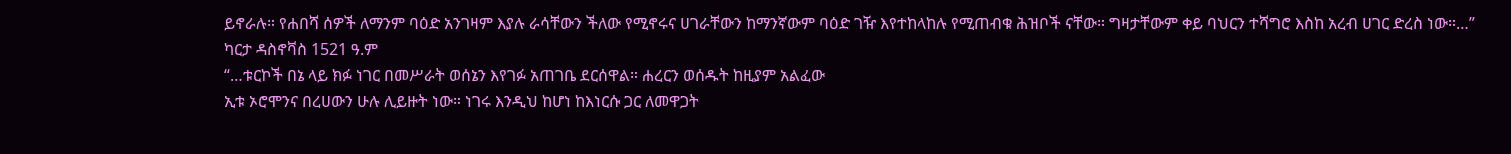ይኖራሉ። የሐበሻ ሰዎች ለማንም ባዕድ አንገዛም እያሉ ራሳቸውን ችለው የሚኖሩና ሀገራቸውን ከማንኛውም ባዕድ ገዥ እየተከላከሉ የሚጠብቁ ሕዝቦች ናቸው። ግዛታቸውም ቀይ ባህርን ተሻግሮ እስከ አረብ ሀገር ድረስ ነው።…”
ካርታ ዳስኖቫስ 1521 ዓ.ም
“…ቱርኮች በኔ ላይ ክፉ ነገር በመሥራት ወሰኔን እየገፉ አጠገቤ ደርሰዋል። ሐረርን ወሰዱት ከዚያም አልፈው
ኢቱ ኦሮሞንና በረሀውን ሁሉ ሊይዙት ነው። ነገሩ እንዲህ ከሆነ ከእነርሱ ጋር ለመዋጋት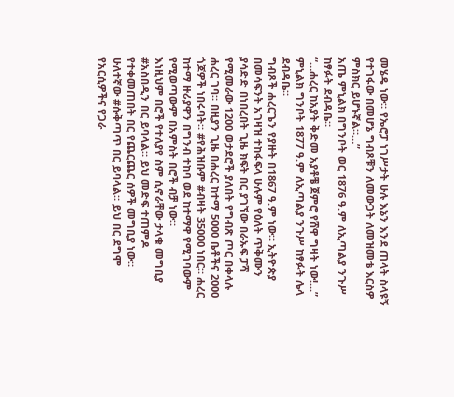መሄዴ ነው። የኤሮፓ ነገሥታት ሁሉ እኔን እንደ ጠላት ስላዩኝ የተገፋው በመሆኔ ግብጾቹን ለመውጋት ለመዝመቴ እርስዎ ምስክር ይሆኑኛል።…”
አጤ ምኒልክ በግንቦት ወር 1876 ዓ.ም ለኢጣልያ ንጉሥ ከፃፉት ደብዳቤ።
“…ሐረር ከአያት ቅድመ አያቶቼ ጀምሮ የሸዋ ግዛት ነው!...”
ምኒልክ ግንቦት 1877 ዓ.ም ለኢጣልያ ንጉሥ ከፃፉት ሌላ ደብዳቤ።
ግብጾች ሐረርጌን የያዙት በ1867 ዓ.ም ነው። ኢትዮጵያ በመሳፍንት አገዛዝ ተከፋፍላ ሁሉም የዕለት ጥቅሙን ያሳድድ በነበረበት ጊዜ ክፍት በር ያገኘው በራኡፍ ፓሻ የሚመራው 1200 ወታደሮች ያለበት የግብጽ ጦር በቀላሉ ሐረር ገባ። በዚያን ጊዜ በሐረር ከተማ 5000 ቤቶችና 2000 ጎጆዎች ነበሩባት። #የሕዝቡም #ብዛት 35000 ነበር። ሐረር ከተማ ዙሪያዋን በግንብ ተከባ ወደ ከተማዋ የሚገባውም የሚወጣውም በአምስት በሮች ብቻ ነው።
እነዚህም በሮች የተለያየ ስም ሲኖራቸው ታላቁ መግቢያ #አስበዲን በር ይባላል። ይህ መድፍ ተጠምዶ የተቀመጠበት በር የጨርጨር ሰዎች መግቢያ ነው። ሁለተኛው #ሱቅጣጥ በር ይባላል። ይህ በር ደግሞ የአርሲዎችና የጋራ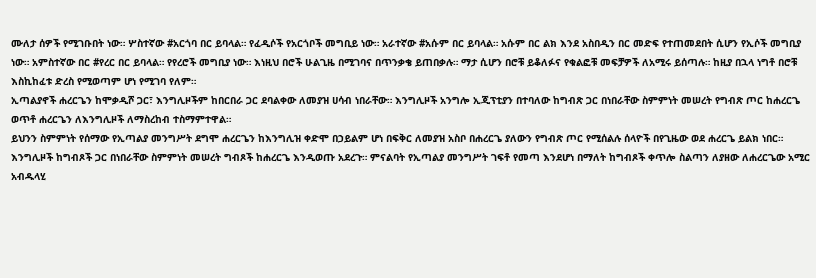ሙለታ ሰዎች የሚገቡበት ነው። ሦስተኛው #አርጎባ በር ይባላል። የፈዲሶች የአርጎቦች መግቢይ ነው። አራተኛው #አሱም በር ይባላል። አሱም በር ልክ እንደ አስበዲን በር መድፍ የተጠመደበት ሲሆን የኢሶች መግቢያ ነው። አምስተኛው በር #የረር በር ይባላል። የየረሮች መግቢያ ነው። እነዚህ በሮች ሁልጊዜ በሚገባና በጥንቃቄ ይጠበቃሉ። ማታ ሲሆን በሮቹ ይቆለፉና የቁልፎቹ መፍቻዎች ለአሚሩ ይሰጣሉ። ከዚያ በኋላ ነግቶ በሮቹ እስኪከፈቱ ድረስ የሚወጣም ሆነ የሚገባ የለም።
ኢጣልያኖች ሐረርጌን ከሞቃዲሾ ጋር፣ እንግሊዞችም ከበርበራ ጋር ደባልቀው ለመያዝ ሀሳብ ነበራቸው። እንግሊዞች አንግሎ ኢጂፕቲያን በተባለው ከግብጽ ጋር በነበራቸው ስምምነት መሠረት የግብጽ ጦር ከሐረርጌ ወጥቶ ሐረርጌን ለእንግሊዞች ለማስረከብ ተስማምተዋል።
ይህንን ስምምነት የሰማው የኢጣልያ መንግሥት ደግሞ ሐረርጌን ከእንግሊዝ ቀድሞ በኃይልም ሆነ በፍቅር ለመያዝ አስቦ በሐረርጌ ያለውን የግብጽ ጦር የሚሰልሉ ሰላዮች በየጊዜው ወደ ሐረርጌ ይልክ ነበር።
እንግሊዞች ከግብጾች ጋር በነበራቸው ስምምነት መሠረት ግብጾች ከሐረርጌ እንዲወጡ አደረጉ። ምናልባት የኢጣልያ መንግሥት ገፍቶ የመጣ እንደሆነ በማለት ከግብጾች ቀጥሎ ስልጣን ለያዘው ለሐረርጌው አሚር አብዱላሂ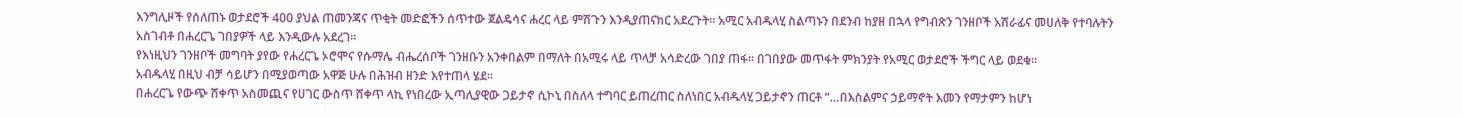እንግሊዞች የሰለጠኑ ወታደሮች 400 ያህል ጠመንጃና ጥቂት መድፎችን ሰጥተው ጀልዴሳና ሐረር ላይ ምሽጉን እንዲያጠናክር አደረጉት። አሚር አብዱላሂ ስልጣኑን በደንብ ከያዘ በኋላ የግብጽን ገንዘቦች አሽራፊና መሀለቅ የተባሉትን አስገብቶ በሐረርጌ ገበያዎች ላይ እንዲውሉ አደረገ።
የእነዚህን ገንዘቦች መግባት ያየው የሐረርጌ ኦሮሞና የሱማሌ ብሔረሰቦች ገንዘቡን አንቀበልም በማለት በአሚሩ ላይ ጥላቻ አሳድረው ገበያ ጠፋ። በገበያው መጥፋት ምክንያት የአሚር ወታደሮች ችግር ላይ ወደቁ።
አብዱላሂ በዚህ ብቻ ሳይሆን በሚያወጣው አዋጅ ሁሉ በሕዝብ ዘንድ እየተጠላ ሄደ።
በሐረርጌ የውጭ ሸቀጥ አስመጪና የሀገር ውስጥ ሸቀጥ ላኪ የነበረው ኢጣሊያዊው ጋይታኖ ሲኮኒ በስለላ ተግባር ይጠረጠር ስለነበር አብዱላሂ ጋይታኖን ጠርቶ “…በእስልምና ኃይማኖት እመን የማታምን ከሆነ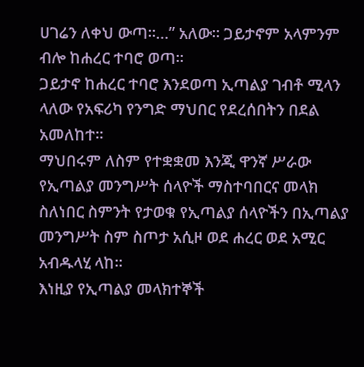ሀገሬን ለቀህ ውጣ።…” አለው። ጋይታኖም አላምንም ብሎ ከሐረር ተባሮ ወጣ።
ጋይታኖ ከሐረር ተባሮ እንደወጣ ኢጣልያ ገብቶ ሚላን ላለው የአፍሪካ የንግድ ማህበር የደረሰበትን በደል አመለከተ።
ማህበሩም ለስም የተቋቋመ እንጂ ዋንኛ ሥራው የኢጣልያ መንግሥት ሰላዮች ማስተባበርና መላክ ስለነበር ስምንት የታወቁ የኢጣልያ ሰላዮችን በኢጣልያ መንግሥት ስም ስጦታ አሲዞ ወደ ሐረር ወደ አሚር አብዱላሂ ላከ።
እነዚያ የኢጣልያ መላክተኞች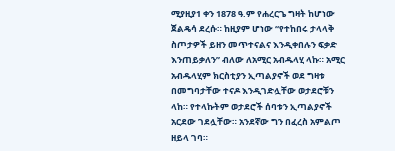ሚያዚያ1 ቀን 1878 ዓ.ም የሐረርጌ ግዛት ከሆነው ጀልዴሳ ደረሱ። ከዚያም ሆነው “የተከበሩ ታላላቅ ስጦታዎች ይዘን መጥተናልና እንዲቀበሉን ፍቃድ እንጠይቃለን” ብለው ለአሚር አብዱላሂ ላኩ። አሚር አብዱላሂም ክርስቲያን ኢጣልያኖች ወደ ግዛቱ በመግባታቸው ተናዶ እንዲገድሏቸው ወታደሮቹን ላከ። የተላኩትም ወታደሮች ሰባቱን ኢጣልያኖች አርደው ገደሏቸው። አንደኛው ግን በፈረስ አምልጦ ዘይላ ገባ።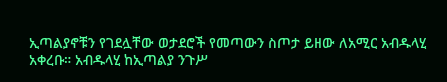ኢጣልያኖቹን የገደሏቸው ወታደሮች የመጣውን ስጦታ ይዘው ለአሚር አብዱላሂ አቀረቡ። አብዱላሂ ከኢጣልያ ንጉሥ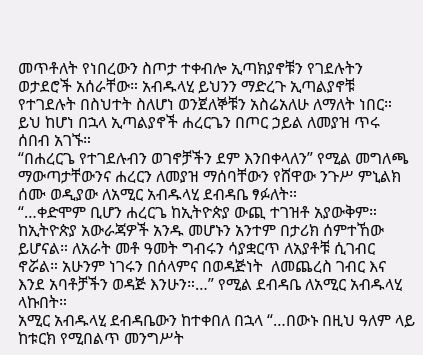መጥቶለት የነበረውን ስጦታ ተቀብሎ ኢጣክያኖቹን የገደሉትን ወታደሮች አሰራቸው። አብዱላሂ ይህንን ማድረጉ ኢጣልያኖቹ የተገደሉት በስህተት ስለሆነ ወንጀለኞቹን አስሬአለሁ ለማለት ነበር። ይህ ከሆነ በኋላ ኢጣልያኖች ሐረርጌን በጦር ኃይል ለመያዝ ጥሩ ሰበብ አገኙ።
“በሐረርጌ የተገደሉብን ወገኖቻችን ደም እንበቀላለን” የሚል መግለጫ ማውጣታቸውንና ሐረርን ለመያዝ ማሰባቸውን የሸዋው ንጉሥ ምኒልክ ሰሙ ወዲያው ለአሚር አብዱላሂ ደብዳቤ ፃፉለት።
“…ቀድሞም ቢሆን ሐረርጌ ከኢትዮጵያ ውጪ ተገዝቶ አያውቅም። ከኢትዮጵያ አውራጃዎች አንዱ መሆኑን አንተም በታሪክ ሰምተኸው ይሆናል። ለአራት መቶ ዓመት ግብሩን ሳያቋርጥ ለአያቶቹ ሲገብር ኖሯል። አሁንም ነገሩን በሰላምና በወዳጅነት  ለመጨረስ ገብር እና እንደ አባቶቻችን ወዳጅ እንሁን።…” የሚል ደብዳቤ ለአሚር አብዱላሂ ላኩበት።
አሚር አብዱላሂ ደብዳቤውን ከተቀበለ በኋላ “…በውኑ በዚህ ዓለም ላይ ከቱርክ የሚበልጥ መንግሥት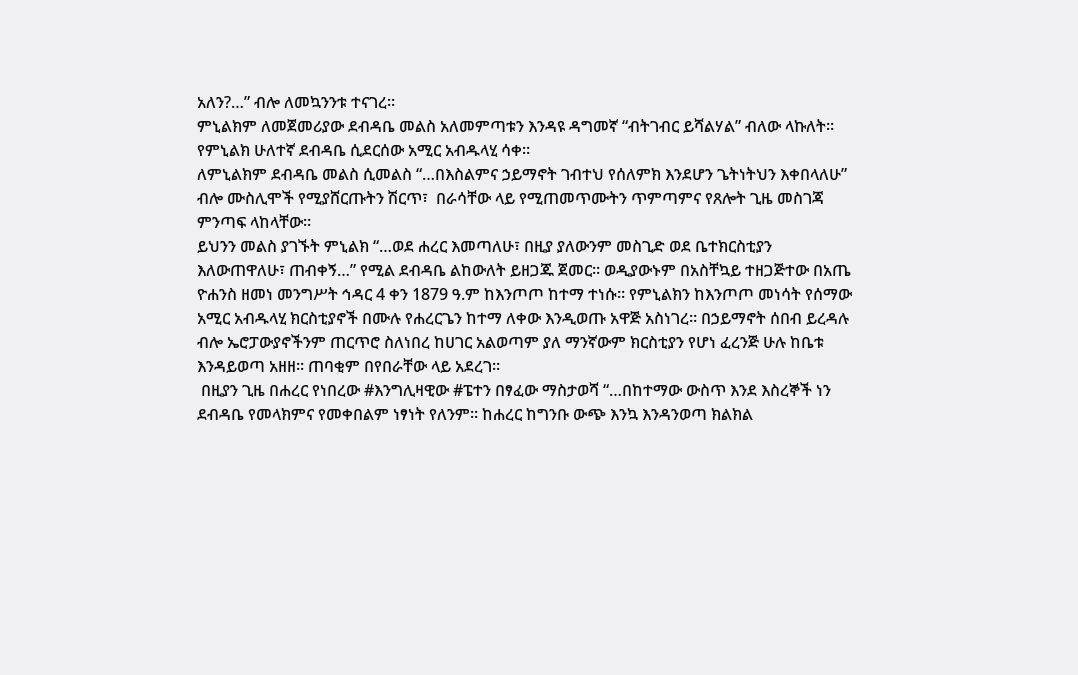አለን?…” ብሎ ለመኳንንቱ ተናገረ።
ምኒልክም ለመጀመሪያው ደብዳቤ መልስ አለመምጣቱን እንዳዩ ዳግመኛ “ብትገብር ይሻልሃል” ብለው ላኩለት።
የምኒልክ ሁለተኛ ደብዳቤ ሲደርሰው አሚር አብዱላሂ ሳቀ።
ለምኒልክም ደብዳቤ መልስ ሲመልስ “…በእስልምና ኃይማኖት ገብተህ የሰለምክ እንደሆን ጌትነትህን እቀበላለሁ” ብሎ ሙስሊሞች የሚያሸርጡትን ሽርጥ፣  በራሳቸው ላይ የሚጠመጥሙትን ጥምጣምና የጸሎት ጊዜ መስገጃ ምንጣፍ ላከላቸው።
ይህንን መልስ ያገኙት ምኒልክ “…ወደ ሐረር እመጣለሁ፣ በዚያ ያለውንም መስጊድ ወደ ቤተክርስቲያን እለውጠዋለሁ፣ ጠብቀኝ…” የሚል ደብዳቤ ልከውለት ይዘጋጁ ጀመር። ወዲያውኑም በአስቸኳይ ተዘጋጅተው በአጤ ዮሐንስ ዘመነ መንግሥት ኅዳር 4 ቀን 1879 ዓ.ም ከእንጦጦ ከተማ ተነሱ። የምኒልክን ከእንጦጦ መነሳት የሰማው አሚር አብዱላሂ ክርስቲያኖች በሙሉ የሐረርጌን ከተማ ለቀው እንዲወጡ አዋጅ አስነገረ። በኃይማኖት ሰበብ ይረዳሉ ብሎ ኤሮፓውያኖችንም ጠርጥሮ ስለነበረ ከሀገር አልወጣም ያለ ማንኛውም ክርስቲያን የሆነ ፈረንጅ ሁሉ ከቤቱ እንዳይወጣ አዘዘ። ጠባቂም በየበራቸው ላይ አደረገ።
 በዚያን ጊዜ በሐረር የነበረው #እንግሊዛዊው #ፔተን በፃፈው ማስታወሻ “…በከተማው ውስጥ እንደ እስረኞች ነን ደብዳቤ የመላክምና የመቀበልም ነፃነት የለንም። ከሐረር ከግንቡ ውጭ እንኳ እንዳንወጣ ክልክል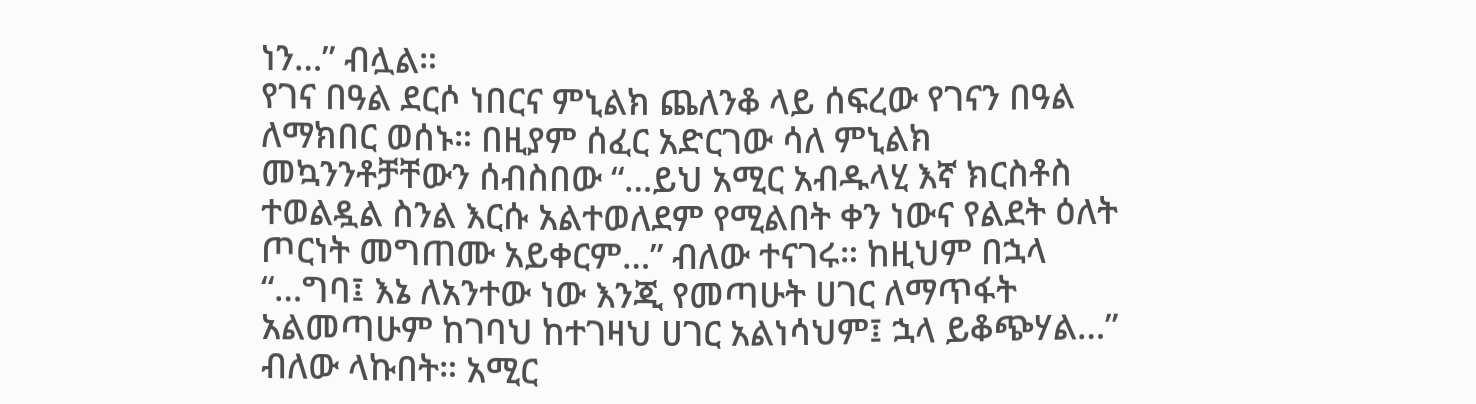ነን…” ብሏል።
የገና በዓል ደርሶ ነበርና ምኒልክ ጨለንቆ ላይ ሰፍረው የገናን በዓል ለማክበር ወሰኑ። በዚያም ሰፈር አድርገው ሳለ ምኒልክ መኳንንቶቻቸውን ሰብስበው “…ይህ አሚር አብዱላሂ እኛ ክርስቶስ ተወልዷል ስንል እርሱ አልተወለደም የሚልበት ቀን ነውና የልደት ዕለት ጦርነት መግጠሙ አይቀርም…” ብለው ተናገሩ። ከዚህም በኋላ “…ግባ፤ እኔ ለአንተው ነው እንጂ የመጣሁት ሀገር ለማጥፋት አልመጣሁም ከገባህ ከተገዛህ ሀገር አልነሳህም፤ ኋላ ይቆጭሃል…” ብለው ላኩበት። አሚር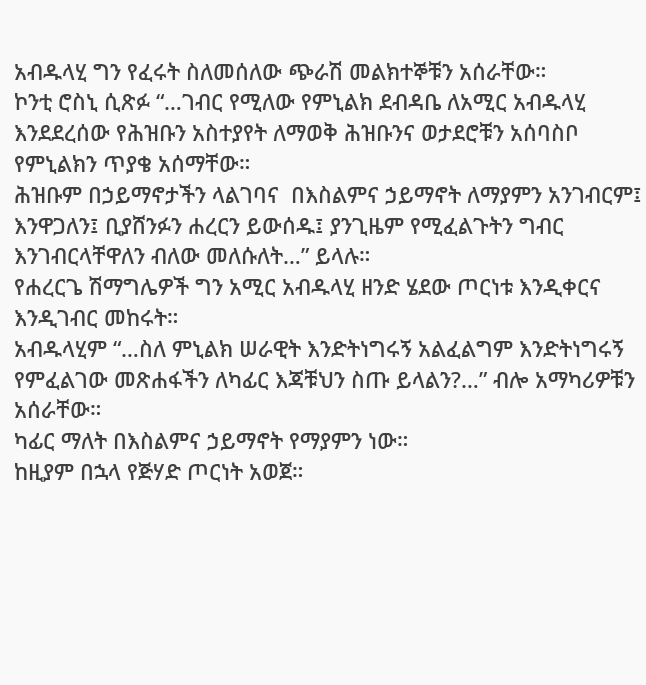አብዱላሂ ግን የፈሩት ስለመሰለው ጭራሽ መልክተኞቹን አሰራቸው።
ኮንቲ ሮስኒ ሲጽፉ “…ገብር የሚለው የምኒልክ ደብዳቤ ለአሚር አብዱላሂ እንደደረሰው የሕዝቡን አስተያየት ለማወቅ ሕዝቡንና ወታደሮቹን አሰባስቦ የምኒልክን ጥያቄ አሰማቸው።
ሕዝቡም በኃይማኖታችን ላልገባና  በእስልምና ኃይማኖት ለማያምን አንገብርም፤ እንዋጋለን፤ ቢያሸንፉን ሐረርን ይውሰዱ፤ ያንጊዜም የሚፈልጉትን ግብር እንገብርላቸዋለን ብለው መለሱለት…” ይላሉ።
የሐረርጌ ሽማግሌዎች ግን አሚር አብዱላሂ ዘንድ ሄደው ጦርነቱ እንዲቀርና እንዲገብር መከሩት።
አብዱላሂም “…ስለ ምኒልክ ሠራዊት እንድትነግሩኝ አልፈልግም እንድትነግሩኝ የምፈልገው መጽሐፋችን ለካፊር እጃቹህን ስጡ ይላልን?…” ብሎ አማካሪዎቹን አሰራቸው።
ካፊር ማለት በእስልምና ኃይማኖት የማያምን ነው።
ከዚያም በኋላ የጅሃድ ጦርነት አወጀ።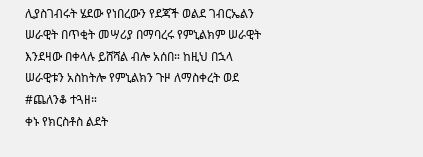ሊያስገብሩት ሄደው የነበረውን የደጃች ወልደ ገብርኤልን ሠራዊት በጥቂት መሣሪያ በማባረሩ የምኒልክም ሠራዊት እንደዛው በቀላሉ ይሸሻል ብሎ አሰበ። ከዚህ በኋላ ሠራዊቱን አስከትሎ የምኒልክን ጉዞ ለማስቀረት ወደ #ጨለንቆ ተጓዘ።
ቀኑ የክርስቶስ ልደት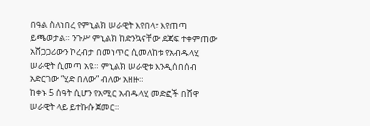በዓል ስለነበረ የምኒልክ ሠራዊት እየበላ፣ እየጠጣ ይጫወታል። ንጉሥ ምኒልክ ከድንኳናቸው ደጃፍ ተቀምጠው አሸጋጋሪውን ኮረብታ በመነጥር ሲመለከቱ የአብዱላሂ ሠራዊት ሲመጣ አዩ። ምኒልክ ሠራዊቱ እንዲሰበሰብ አድርገው “ሂድ በለው” ብለው አዘዙ።
ከቀኑ 5 ሰዓት ሲሆን የአሚር አብዱላሂ መድፎች በሸዋ ሠራዊት ላይ ይተኩሱ ጀመር።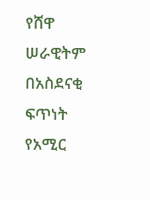የሸዋ ሠራዊትም በአስደናቂ ፍጥነት የአሚር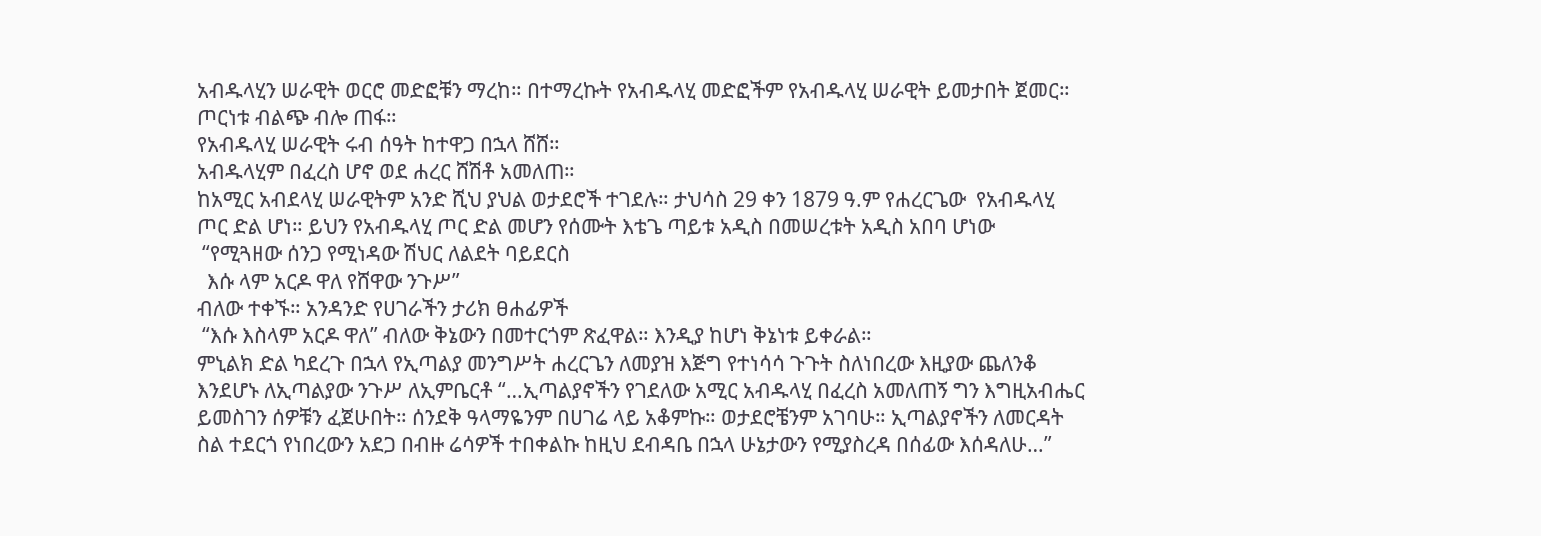አብዱላሂን ሠራዊት ወርሮ መድፎቹን ማረከ። በተማረኩት የአብዱላሂ መድፎችም የአብዱላሂ ሠራዊት ይመታበት ጀመር። ጦርነቱ ብልጭ ብሎ ጠፋ።
የአብዱላሂ ሠራዊት ሩብ ሰዓት ከተዋጋ በኋላ ሸሸ።
አብዱላሂም በፈረስ ሆኖ ወደ ሐረር ሸሽቶ አመለጠ።
ከአሚር አብደላሂ ሠራዊትም አንድ ሺህ ያህል ወታደሮች ተገደሉ። ታህሳስ 29 ቀን 1879 ዓ.ም የሐረርጌው  የአብዱላሂ ጦር ድል ሆነ። ይህን የአብዱላሂ ጦር ድል መሆን የሰሙት እቴጌ ጣይቱ አዲስ በመሠረቱት አዲስ አበባ ሆነው
 “የሚጓዘው ሰንጋ የሚነዳው ሽህር ለልደት ባይደርስ
  እሱ ላም አርዶ ዋለ የሸዋው ንጉሥ”
ብለው ተቀኙ። አንዳንድ የሀገራችን ታሪክ ፀሐፊዎች
 “እሱ እስላም አርዶ ዋለ” ብለው ቅኔውን በመተርጎም ጽፈዋል። እንዲያ ከሆነ ቅኔነቱ ይቀራል።
ምኒልክ ድል ካደረጉ በኋላ የኢጣልያ መንግሥት ሐረርጌን ለመያዝ እጅግ የተነሳሳ ጉጉት ስለነበረው እዚያው ጨለንቆ እንደሆኑ ለኢጣልያው ንጉሥ ለኢምቤርቶ “…ኢጣልያኖችን የገደለው አሚር አብዱላሂ በፈረስ አመለጠኝ ግን እግዚአብሔር ይመስገን ሰዎቹን ፈጀሁበት። ሰንደቅ ዓላማዬንም በሀገሬ ላይ አቆምኩ። ወታደሮቼንም አገባሁ። ኢጣልያኖችን ለመርዳት ስል ተደርጎ የነበረውን አደጋ በብዙ ሬሳዎች ተበቀልኩ ከዚህ ደብዳቤ በኋላ ሁኔታውን የሚያስረዳ በሰፊው እሰዳለሁ…”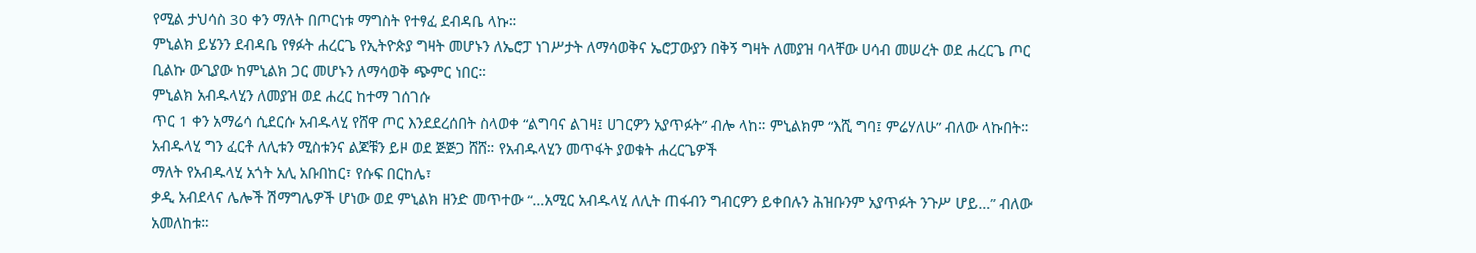የሚል ታህሳስ 30 ቀን ማለት በጦርነቱ ማግስት የተፃፈ ደብዳቤ ላኩ።
ምኒልክ ይሄንን ደብዳቤ የፃፉት ሐረርጌ የኢትዮጵያ ግዛት መሆኑን ለኤሮፓ ነገሥታት ለማሳወቅና ኤሮፓውያን በቅኝ ግዛት ለመያዝ ባላቸው ሀሳብ መሠረት ወደ ሐረርጌ ጦር ቢልኩ ውጊያው ከምኒልክ ጋር መሆኑን ለማሳወቅ ጭምር ነበር።
ምኒልክ አብዱላሂን ለመያዝ ወደ ሐረር ከተማ ገሰገሱ
ጥር 1 ቀን አማሬሳ ሲደርሱ አብዱላሂ የሸዋ ጦር እንደደረሰበት ስላወቀ “ልግባና ልገዛ፤ ሀገርዎን አያጥፉት” ብሎ ላከ። ምኒልክም “እሺ ግባ፤ ምሬሃለሁ” ብለው ላኩበት። አብዱላሂ ግን ፈርቶ ለሊቱን ሚስቱንና ልጆቹን ይዞ ወደ ጅጅጋ ሸሸ። የአብዱላሂን መጥፋት ያወቁት ሐረርጌዎች
ማለት የአብዱላሂ አጎት አሊ አቡበከር፣ የሱፍ በርከሌ፣
ቃዲ አብደላና ሌሎች ሽማግሌዎች ሆነው ወደ ምኒልክ ዘንድ መጥተው “…አሚር አብዱላሂ ለሊት ጠፋብን ግብርዎን ይቀበሉን ሕዝቡንም አያጥፉት ንጉሥ ሆይ…” ብለው አመለከቱ።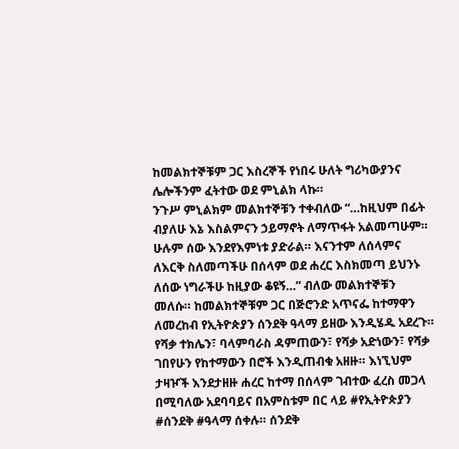ከመልክተኞቹም ጋር እስረኞች የነበሩ ሁለት ግሪካውያንና ሌሎችንም ፈትተው ወደ ምኒልክ ላኩ።
ንጉሥ ምኒልክም መልክተኞቹን ተቀብለው “…ከዚህም በፊት ብያለሁ እኔ እስልምናን ኃይማኖት ለማጥፋት አልመጣሁም። ሁሉም ሰው እንደየእምነቱ ያድራል። እናንተም ለሰላምና ለእርቅ ስለመጣችሁ በሰላም ወደ ሐረር እስክመጣ ይህንኑ ለሰው ነግራችሁ ከዚያው ቆዩኝ…” ብለው መልክተኞቹን መለሱ። ከመልክተኞቹም ጋር በጅሮንድ አጥናፌ ከተማዋን ለመረከብ የኢትዮጵያን ሰንደቅ ዓላማ ይዘው እንዲሄዱ አደረጉ። የሻቃ ተክሌን፣ ባላምባራስ ዳምጠውን፣ የሻቃ አድነውን፣ የሻቃ ገበየሁን የከተማውን በሮች እንዲጠብቁ አዘዙ። እነኚህም ታዛዦች እንደታዘዙ ሐረር ከተማ በሰላም ገብተው ፈረስ መጋላ በሚባለው አደባባይና በአምስቱም በር ላይ #የኢትዮጵያን #ሰንደቅ #ዓላማ ሰቀሉ። ሰንደቅ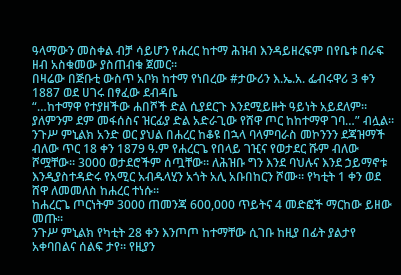ዓላማውን መስቀል ብቻ ሳይሆን የሐረር ከተማ ሕዝብ እንዳይዘረፍም በየቤቱ በራፍ ዘብ አስቁመው ያስጠብቁ ጀመር።
በዛሬው በጅቡቲ ውስጥ አቦክ ከተማ የነበረው #ታውሪን እ.ኤ.አ. ፌብሩዋሪ 3 ቀን 1887 ወደ ሀገሩ በፃፈው ደብዳቤ
“…ከተማዋ የተያዘችው ሐበሾች ድል ሲያደርጉ እንደሚይዙት ዓይነት አይደለም። ያለምንም ደም መፋሰስና ዝርፊያ ድል አድራጊው የሸዋ ጦር ከከተማዋ ገባ…” ብሏል።
ንጉሥ ምኒልክ አንድ ወር ያህል በሐረር ከቆዩ በኋላ ባላምባራስ መኮንንን ደጃዝማች ብለው ጥር 18 ቀን 1879 ዓ.ም የሐረርጌ የበላይ ገዢና የወታደር ሹም ብለው ሾሟቸው። 3000 ወታደሮችም ሰጧቸው። ለሕዝቡ ግን እንደ ባህሉና እንደ ኃይማኖቱ እንዲያስተዳድሩ የአሚር አብዱላሂን አጎት አሊ አቡበከርን ሾሙ። የካቲት 1 ቀን ወደ ሸዋ ለመመለስ ከሐረር ተነሱ።
ከሐረርጌ ጦርነትም 3000 ጠመንጃ 600,000 ጥይትና 4 መድፎች ማርከው ይዘው መጡ።
ንጉሥ ምኒልክ የካቲት 28 ቀን እንጦጦ ከተማቸው ሲገቡ ከዚያ በፊት ያልታየ አቀባበልና ሰልፍ ታየ። የዚያን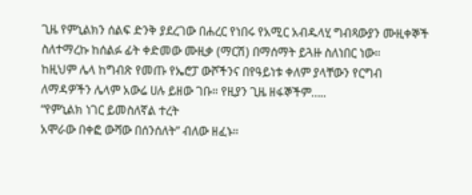ጊዜ የምኒልክን ሰልፍ ድንቅ ያደረገው በሐረር የነበሩ የአሚር አብዱላሂ ግብጻውያን ሙዚቀኞች ስለተማረኩ ከሰልፉ ፊት ቀድመው ሙዚቃ (ማርሽ) በማሰማት ይጓዙ ስለነበር ነው።
ከዚህም ሌላ ከግብጽ የመጡ የኤሮፓ ውሾችንና በየዓይነቱ ቀለም ያላቸውን የርግብ ለማዳዎችን ሌላም አውሬ ሀሉ ይዘው ገቡ። የዚያን ጊዜ ዘፋኞችም…..
“የምኒልክ ነገር ይመስለኛል ተረት
አሞራው በቀፎ ውሻው በሰንሰለት” ብለው ዘፈኑ።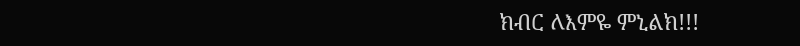ክብር ለእምዬ ምኒልክ!!!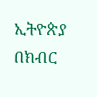ኢትዮጵያ በክብር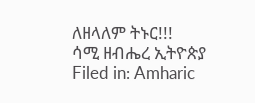ለዘላለም ትኑር!!!
ሳሚ ዘብሔረ ኢትዮጵያ
Filed in: Amharic